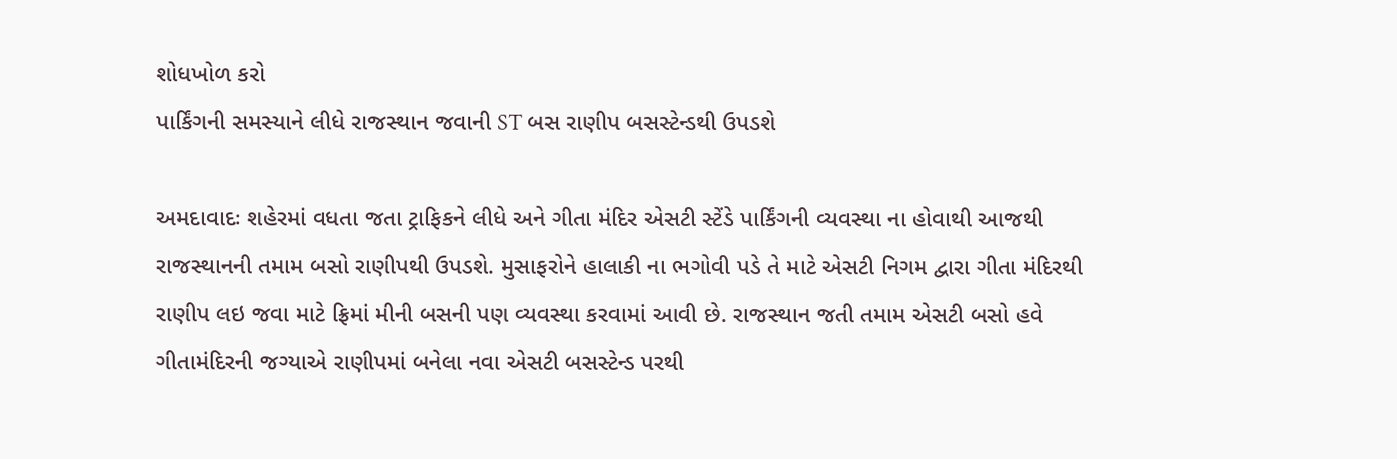શોધખોળ કરો
પાર્કિંગની સમસ્યાને લીધે રાજસ્થાન જવાની ST બસ રાણીપ બસસ્ટેન્ડથી ઉપડશે

અમદાવાદઃ શહેરમાં વધતા જતા ટ્રાફિકને લીધે અને ગીતા મંદિર એસટી સ્ટેંડે પાર્કિંગની વ્યવસ્થા ના હોવાથી આજથી રાજસ્થાનની તમામ બસો રાણીપથી ઉપડશે. મુસાફરોને હાલાકી ના ભગોવી પડે તે માટે એસટી નિગમ દ્વારા ગીતા મંદિરથી રાણીપ લઇ જવા માટે ફ્રિમાં મીની બસની પણ વ્યવસ્થા કરવામાં આવી છે. રાજસ્થાન જતી તમામ એસટી બસો હવે ગીતામંદિરની જગ્યાએ રાણીપમાં બનેલા નવા એસટી બસસ્ટેન્ડ પરથી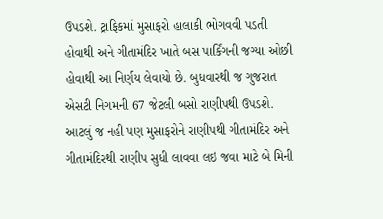ઉપડશે. ટ્રાફિકમાં મુસાફરો હાલાકી ભોગવવી પડતી હોવાથી અને ગીતામંદિર ખાતે બસ પાર્કિંગની જગ્યા ઓછી હોવાથી આ નિર્ણય લેવાયો છે. બુધવારથી જ ગુજરાત એસટી નિગમની 67 જેટલી બસો રાણીપથી ઉપડશે. આટલું જ નહી પણ મુસાફરોને રાણીપથી ગીતામંદિર અને ગીતામંદિરથી રાણીપ સુધી લાવવા લઇ જવા માટે બે મિની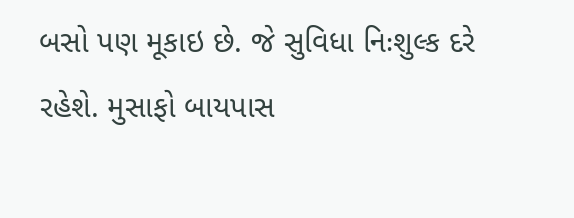બસો પણ મૂકાઇ છે. જે સુવિધા નિઃશુલ્ક દરે રહેશે. મુસાફો બાયપાસ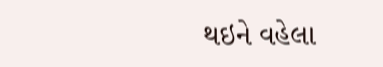થઇને વહેલા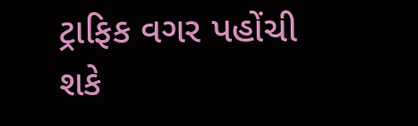ટ્રાફિક વગર પહોંચી શકે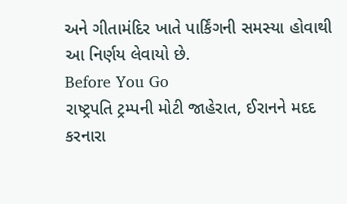અને ગીતામંદિર ખાતે પાર્કિંગની સમસ્યા હોવાથી આ નિર્ણય લેવાયો છે.
Before You Go
રાષ્ટ્રપતિ ટ્રમ્પની મોટી જાહેરાત, ઈરાનને મદદ કરનારા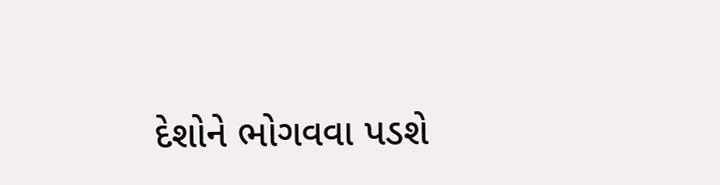દેશોને ભોગવવા પડશે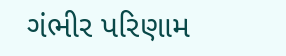ગંભીર પરિણામ